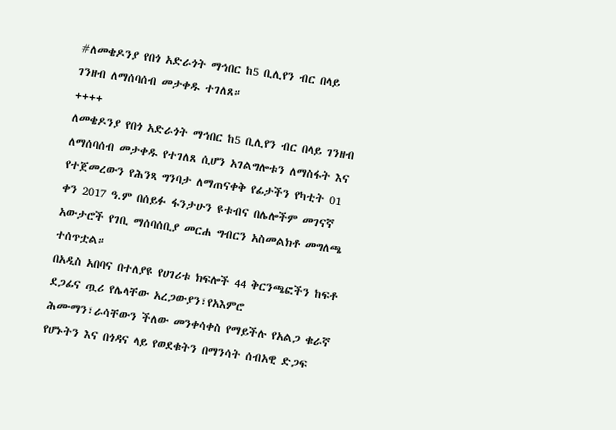#ለመቄዶንያ የበጎ አድራጎት ማኅበር ከ5 ቢሊየን ብር በላይ ገንዘብ ለማሰባሰብ መታቀዱ ተገለጸ።
++++
ለመቄዶንያ የበጎ አድራጎት ማኅበር ከ5 ቢሊየን ብር በላይ ገንዘብ ለማሰባሰብ መታቀዱ የተገለጸ ሲሆን አገልግሎቱን ለማስፋት እና የተጀመረውን የሕንጻ ግንባታ ለማጠናቀቅ የፊታችን የካቲት 01 ቀን 2017 ዓ.ም በሰይፉ ፋንታሁን ዩቱብና በሌሎችም መገናኛ አውታሮች የገቢ ማሰባሰቢያ መርሐ ግብርን አስመልክቶ መግለጫ ተሰጥቷል።
በአዲስ አበባና በተለያዩ የሀገሪቱ ክፍሎች 44 ቅርንጫፎችን ከፍቶ ደጋፊና ጧሪ የሌላቸው አረጋውያን፣የአእምሮ ሕሙማን፣ራሳቸውን ችለው መንቀሳቀስ የማይችሉ የአልጋ ቁራኛ የሆኑትን እና በጎዳና ላይ የወደቁትን በማንሳት ሰብአዊ ድጋፍ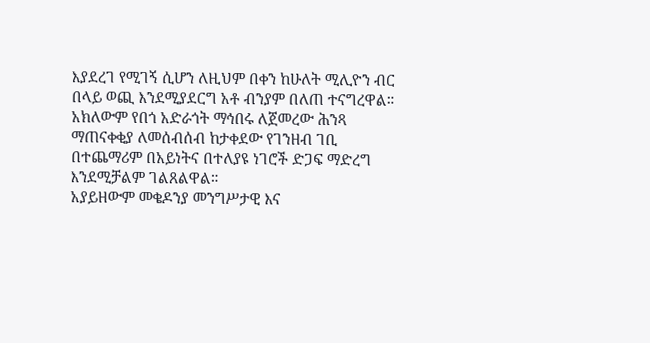እያደረገ የሚገኝ ሲሆን ለዚህም በቀን ከሁለት ሚሊዮን ብር በላይ ወጪ እንደሚያደርግ አቶ ብንያም በለጠ ተናግረዋል።
አክለውም የበጎ አድራጎት ማኅበሩ ለጀመረው ሕንጻ ማጠናቀቂያ ለመሰብሰብ ከታቀደው የገንዘብ ገቢ በተጨማሪም በአይነትና በተለያዩ ነገሮች ድጋፍ ማድረግ እንደሚቻልም ገልጸልዋል።
አያይዘውም መቄዶንያ መንግሥታዊ እና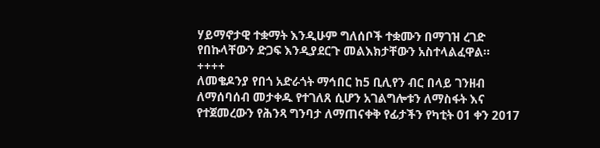ሃይማኖታዊ ተቋማት እንዲሁም ግለሰቦች ተቋሙን በማገዝ ረገድ የበኩላቸውን ድጋፍ እንዲያደርጉ መልእክታቸውን አስተላልፈዋል።
++++
ለመቄዶንያ የበጎ አድራጎት ማኅበር ከ5 ቢሊየን ብር በላይ ገንዘብ ለማሰባሰብ መታቀዱ የተገለጸ ሲሆን አገልግሎቱን ለማስፋት እና የተጀመረውን የሕንጻ ግንባታ ለማጠናቀቅ የፊታችን የካቲት 01 ቀን 2017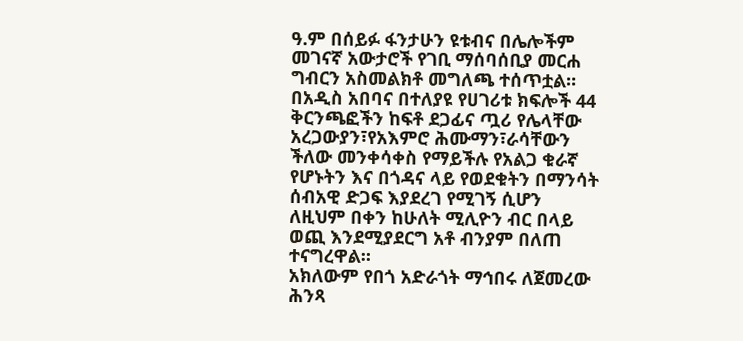ዓ.ም በሰይፉ ፋንታሁን ዩቱብና በሌሎችም መገናኛ አውታሮች የገቢ ማሰባሰቢያ መርሐ ግብርን አስመልክቶ መግለጫ ተሰጥቷል።
በአዲስ አበባና በተለያዩ የሀገሪቱ ክፍሎች 44 ቅርንጫፎችን ከፍቶ ደጋፊና ጧሪ የሌላቸው አረጋውያን፣የአእምሮ ሕሙማን፣ራሳቸውን ችለው መንቀሳቀስ የማይችሉ የአልጋ ቁራኛ የሆኑትን እና በጎዳና ላይ የወደቁትን በማንሳት ሰብአዊ ድጋፍ እያደረገ የሚገኝ ሲሆን ለዚህም በቀን ከሁለት ሚሊዮን ብር በላይ ወጪ እንደሚያደርግ አቶ ብንያም በለጠ ተናግረዋል።
አክለውም የበጎ አድራጎት ማኅበሩ ለጀመረው ሕንጻ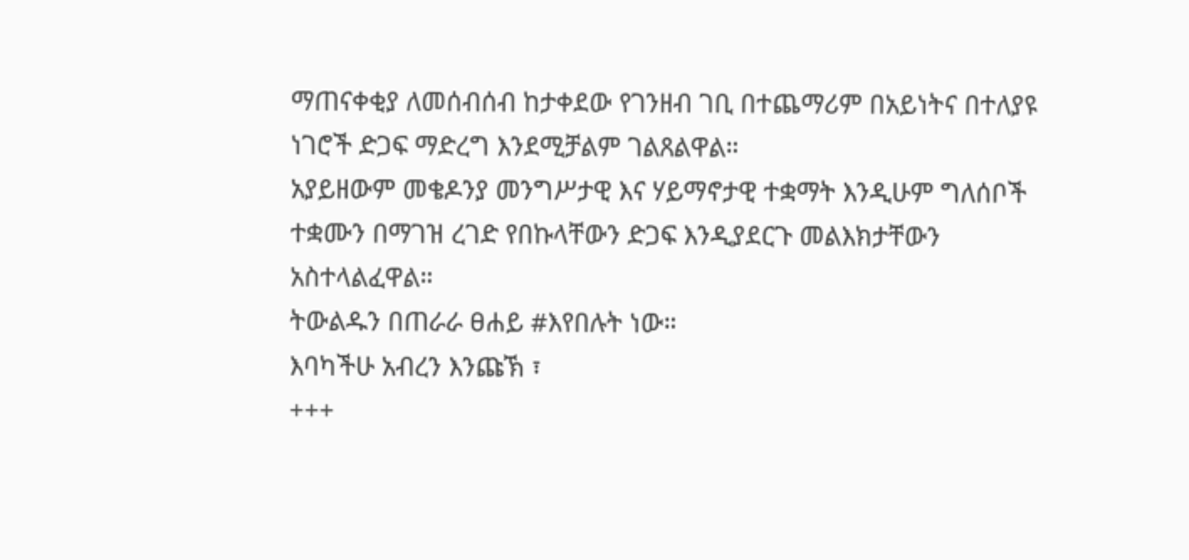ማጠናቀቂያ ለመሰብሰብ ከታቀደው የገንዘብ ገቢ በተጨማሪም በአይነትና በተለያዩ ነገሮች ድጋፍ ማድረግ እንደሚቻልም ገልጸልዋል።
አያይዘውም መቄዶንያ መንግሥታዊ እና ሃይማኖታዊ ተቋማት እንዲሁም ግለሰቦች ተቋሙን በማገዝ ረገድ የበኩላቸውን ድጋፍ እንዲያደርጉ መልእክታቸውን አስተላልፈዋል።
ትውልዱን በጠራራ ፀሐይ #እየበሉት ነው።
እባካችሁ አብረን እንጩኽ ፣
+++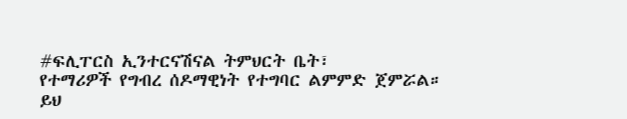#ፍሊፐርስ ኢንተርናሽናል ትምህርት ቤት፣
የተማሪዎች የግብረ ሰዶማዊነት የተግባር ልምምድ ጀምሯል።
ይህ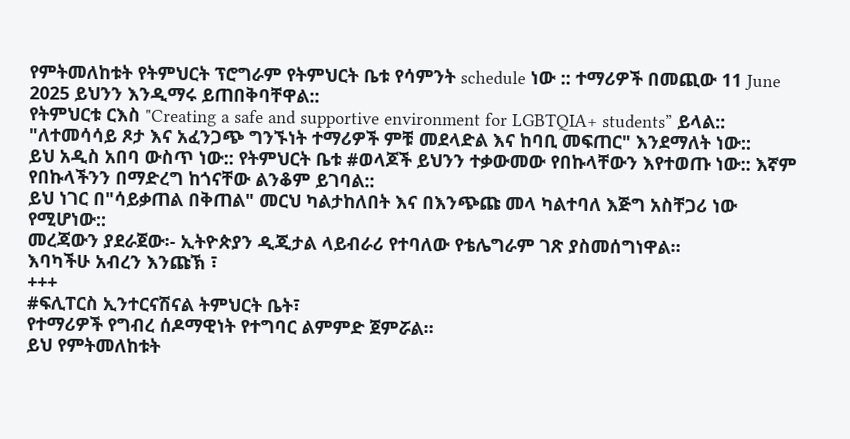የምትመለከቱት የትምህርት ፕሮግራም የትምህርት ቤቱ የሳምንት schedule ነው :: ተማሪዎች በመጪው 11 June 2025 ይህንን እንዲማሩ ይጠበቅባቸዋል::
የትምህርቱ ርእስ "Creating a safe and supportive environment for LGBTQIA+ students” ይላል::
"ለተመሳሳይ ጾታ እና አፈንጋጭ ግንኙነት ተማሪዎች ምቹ መደላድል እና ከባቢ መፍጠር" እንደማለት ነው::
ይህ አዲስ አበባ ውስጥ ነው:: የትምህርት ቤቱ #ወላጆች ይህንን ተቃውመው የበኩላቸውን እየተወጡ ነው:: እኛም የበኩላችንን በማድረግ ከጎናቸው ልንቆም ይገባል::
ይህ ነገር በ"ሳይቃጠል በቅጠል" መርህ ካልታከለበት እና በእንጭጩ መላ ካልተባለ እጅግ አስቸጋሪ ነው የሚሆነው::
መረጃውን ያደራጀው፡- ኢትዮጵያን ዲጂታል ላይብራሪ የተባለው የቴሌግራም ገጽ ያስመሰግነዋል።
እባካችሁ አብረን እንጩኽ ፣
+++
#ፍሊፐርስ ኢንተርናሽናል ትምህርት ቤት፣
የተማሪዎች የግብረ ሰዶማዊነት የተግባር ልምምድ ጀምሯል።
ይህ የምትመለከቱት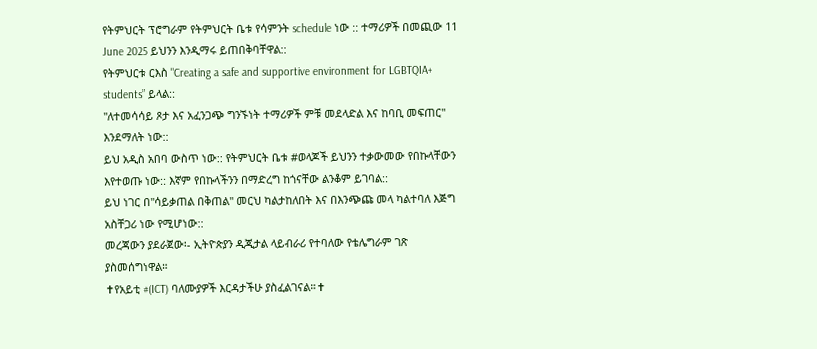የትምህርት ፕሮግራም የትምህርት ቤቱ የሳምንት schedule ነው :: ተማሪዎች በመጪው 11 June 2025 ይህንን እንዲማሩ ይጠበቅባቸዋል::
የትምህርቱ ርእስ "Creating a safe and supportive environment for LGBTQIA+ students” ይላል::
"ለተመሳሳይ ጾታ እና አፈንጋጭ ግንኙነት ተማሪዎች ምቹ መደላድል እና ከባቢ መፍጠር" እንደማለት ነው::
ይህ አዲስ አበባ ውስጥ ነው:: የትምህርት ቤቱ #ወላጆች ይህንን ተቃውመው የበኩላቸውን እየተወጡ ነው:: እኛም የበኩላችንን በማድረግ ከጎናቸው ልንቆም ይገባል::
ይህ ነገር በ"ሳይቃጠል በቅጠል" መርህ ካልታከለበት እና በእንጭጩ መላ ካልተባለ እጅግ አስቸጋሪ ነው የሚሆነው::
መረጃውን ያደራጀው፡- ኢትዮጵያን ዲጂታል ላይብራሪ የተባለው የቴሌግራም ገጽ ያስመሰግነዋል።
✝የአይቲ #(ICT) ባለሙያዎች እርዳታችሁ ያስፈልገናል።✝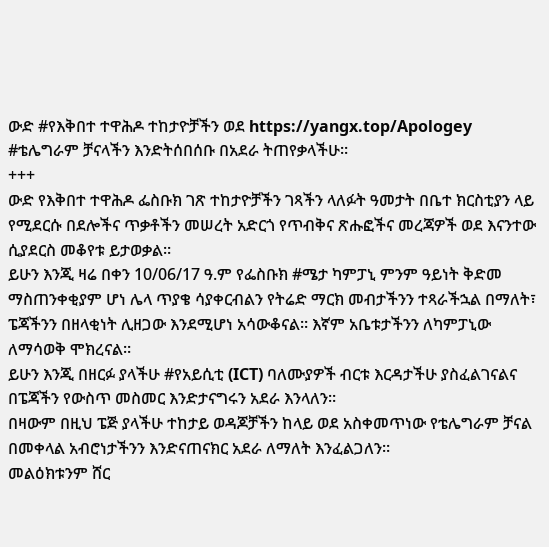ውድ #የእቅበተ ተዋሕዶ ተከታዮቻችን ወደ https://yangx.top/Apologey #ቴሌግራም ቻናላችን እንድትሰበሰቡ በአደራ ትጠየቃላችሁ።
+++
ውድ የእቅበተ ተዋሕዶ ፌስቡክ ገጽ ተከታዮቻችን ገጻችን ላለፉት ዓመታት በቤተ ክርስቲያን ላይ የሚደርሱ በደሎችና ጥቃቶችን መሠረት አድርጎ የጥብቅና ጽሑፎችና መረጃዎች ወደ እናንተው ሲያደርስ መቆየቱ ይታወቃል።
ይሁን እንጂ ዛሬ በቀን 10/06/17 ዓ.ም የፌስቡክ #ሜታ ካምፓኒ ምንም ዓይነት ቅድመ ማስጠንቀቂያም ሆነ ሌላ ጥያቄ ሳያቀርብልን የትሬድ ማርክ መብታችንን ተጻራችኋል በማለት፣ ፔጃችንን በዘላቂነት ሊዘጋው እንደሚሆነ አሳውቆናል። እኛም አቤቱታችንን ለካምፓኒው ለማሳወቅ ሞክረናል።
ይሁን እንጂ በዘርፉ ያላችሁ #የአይሲቲ (ICT) ባለሙያዎች ብርቱ እርዳታችሁ ያስፈልገናልና በፔጃችን የውስጥ መስመር እንድታናግሩን አደራ እንላለን።
በዛውም በዚህ ፔጅ ያላችሁ ተከታይ ወዳጆቻችን ከላይ ወደ አስቀመጥነው የቴሌግራም ቻናል በመቀላል አብሮነታችንን እንድናጠናክር አደራ ለማለት እንፈልጋለን።
መልዕክቱንም ሸር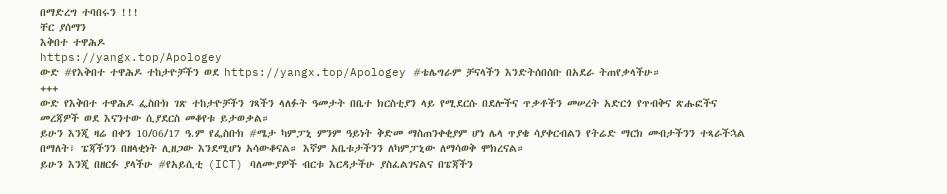በማድረግ ተባበሩን !!!
ቸር ያሰማን
እቅበተ ተዋሕዶ
https://yangx.top/Apologey
ውድ #የእቅበተ ተዋሕዶ ተከታዮቻችን ወደ https://yangx.top/Apologey #ቴሌግራም ቻናላችን እንድትሰበሰቡ በአደራ ትጠየቃላችሁ።
+++
ውድ የእቅበተ ተዋሕዶ ፌስቡክ ገጽ ተከታዮቻችን ገጻችን ላለፉት ዓመታት በቤተ ክርስቲያን ላይ የሚደርሱ በደሎችና ጥቃቶችን መሠረት አድርጎ የጥብቅና ጽሑፎችና መረጃዎች ወደ እናንተው ሲያደርስ መቆየቱ ይታወቃል።
ይሁን እንጂ ዛሬ በቀን 10/06/17 ዓ.ም የፌስቡክ #ሜታ ካምፓኒ ምንም ዓይነት ቅድመ ማስጠንቀቂያም ሆነ ሌላ ጥያቄ ሳያቀርብልን የትሬድ ማርክ መብታችንን ተጻራችኋል በማለት፣ ፔጃችንን በዘላቂነት ሊዘጋው እንደሚሆነ አሳውቆናል። እኛም አቤቱታችንን ለካምፓኒው ለማሳወቅ ሞክረናል።
ይሁን እንጂ በዘርፉ ያላችሁ #የአይሲቲ (ICT) ባለሙያዎች ብርቱ እርዳታችሁ ያስፈልገናልና በፔጃችን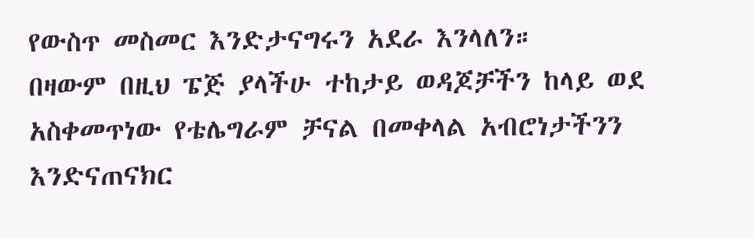የውስጥ መስመር እንድታናግሩን አደራ እንላለን።
በዛውም በዚህ ፔጅ ያላችሁ ተከታይ ወዳጆቻችን ከላይ ወደ አስቀመጥነው የቴሌግራም ቻናል በመቀላል አብሮነታችንን እንድናጠናክር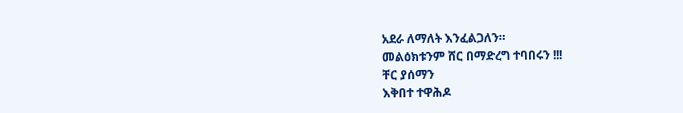አደራ ለማለት እንፈልጋለን።
መልዕክቱንም ሸር በማድረግ ተባበሩን !!!
ቸር ያሰማን
እቅበተ ተዋሕዶ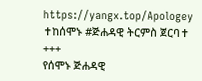https://yangx.top/Apologey
✝ከሰሞኑ #ጅሐዳዊ ትርምስ ጀርባ✝
+++
የሰሞኑ ጅሐዳዊ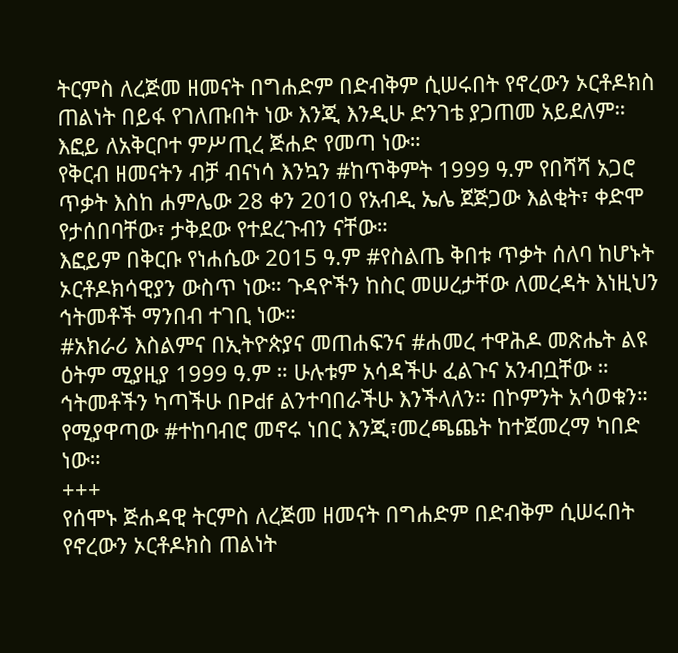ትርምስ ለረጅመ ዘመናት በግሐድም በድብቅም ሲሠሩበት የኖረውን ኦርቶዶክስ ጠልነት በይፋ የገለጡበት ነው እንጂ እንዲሁ ድንገቴ ያጋጠመ አይደለም። እፎይ ለአቅርቦተ ምሥጢረ ጅሐድ የመጣ ነው።
የቅርብ ዘመናትን ብቻ ብናነሳ እንኳን #ከጥቅምት 1999 ዓ.ም የበሻሻ አጋሮ ጥቃት እስከ ሐምሌው 28 ቀን 2010 የአብዲ ኤሌ ጀጅጋው እልቂት፣ ቀድሞ የታሰበባቸው፣ ታቅደው የተደረጉብን ናቸው።
እፎይም በቅርቡ የነሐሴው 2015 ዓ.ም #የስልጤ ቅበቱ ጥቃት ሰለባ ከሆኑት ኦርቶዶክሳዊያን ውስጥ ነው። ጉዳዮችን ከስር መሠረታቸው ለመረዳት እነዚህን ኅትመቶች ማንበብ ተገቢ ነው።
#አክራሪ እስልምና በኢትዮጵያና መጠሐፍንና #ሐመረ ተዋሕዶ መጽሔት ልዩ ዕትም ሚያዚያ 1999 ዓ.ም ። ሁሉቱም አሳዳችሁ ፈልጉና አንብቧቸው ። ኅትመቶችን ካጣችሁ በPdf ልንተባበራችሁ እንችላለን። በኮምንት አሳወቁን።
የሚያዋጣው #ተከባብሮ መኖሩ ነበር እንጂ፣መረጫጨት ከተጀመረማ ካበድ ነው።
+++
የሰሞኑ ጅሐዳዊ ትርምስ ለረጅመ ዘመናት በግሐድም በድብቅም ሲሠሩበት የኖረውን ኦርቶዶክስ ጠልነት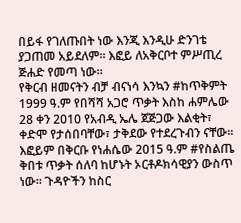በይፋ የገለጡበት ነው እንጂ እንዲሁ ድንገቴ ያጋጠመ አይደለም። እፎይ ለአቅርቦተ ምሥጢረ ጅሐድ የመጣ ነው።
የቅርብ ዘመናትን ብቻ ብናነሳ እንኳን #ከጥቅምት 1999 ዓ.ም የበሻሻ አጋሮ ጥቃት እስከ ሐምሌው 28 ቀን 2010 የአብዲ ኤሌ ጀጅጋው እልቂት፣ ቀድሞ የታሰበባቸው፣ ታቅደው የተደረጉብን ናቸው።
እፎይም በቅርቡ የነሐሴው 2015 ዓ.ም #የስልጤ ቅበቱ ጥቃት ሰለባ ከሆኑት ኦርቶዶክሳዊያን ውስጥ ነው። ጉዳዮችን ከስር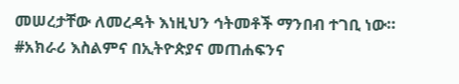መሠረታቸው ለመረዳት እነዚህን ኅትመቶች ማንበብ ተገቢ ነው።
#አክራሪ እስልምና በኢትዮጵያና መጠሐፍንና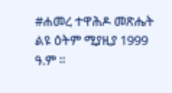#ሐመረ ተዋሕዶ መጽሔት ልዩ ዕትም ሚያዚያ 1999 ዓ.ም ።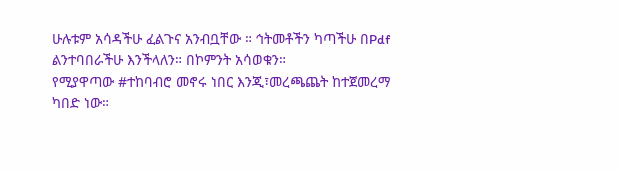ሁሉቱም አሳዳችሁ ፈልጉና አንብቧቸው ። ኅትመቶችን ካጣችሁ በPdf ልንተባበራችሁ እንችላለን። በኮምንት አሳወቁን።
የሚያዋጣው #ተከባብሮ መኖሩ ነበር እንጂ፣መረጫጨት ከተጀመረማ ካበድ ነው።